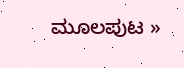ಮೂಲಪುಟ »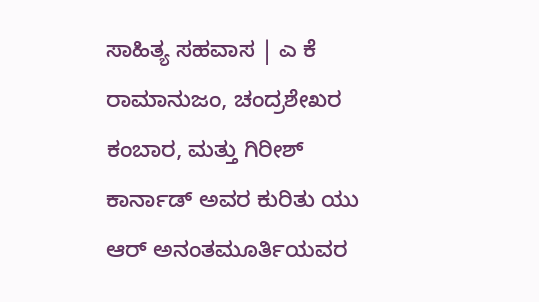ಸಾಹಿತ್ಯ ಸಹವಾಸ | ಎ ಕೆ ರಾಮಾನುಜಂ, ಚಂದ್ರಶೇಖರ ಕಂಬಾರ, ಮತ್ತು ಗಿರೀಶ್ ಕಾರ್ನಾಡ್ ಅವರ ಕುರಿತು ಯು ಆರ್ ಅನಂತಮೂರ್ತಿಯವರ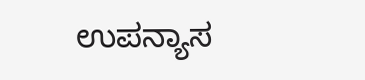ಉಪನ್ಯಾಸ